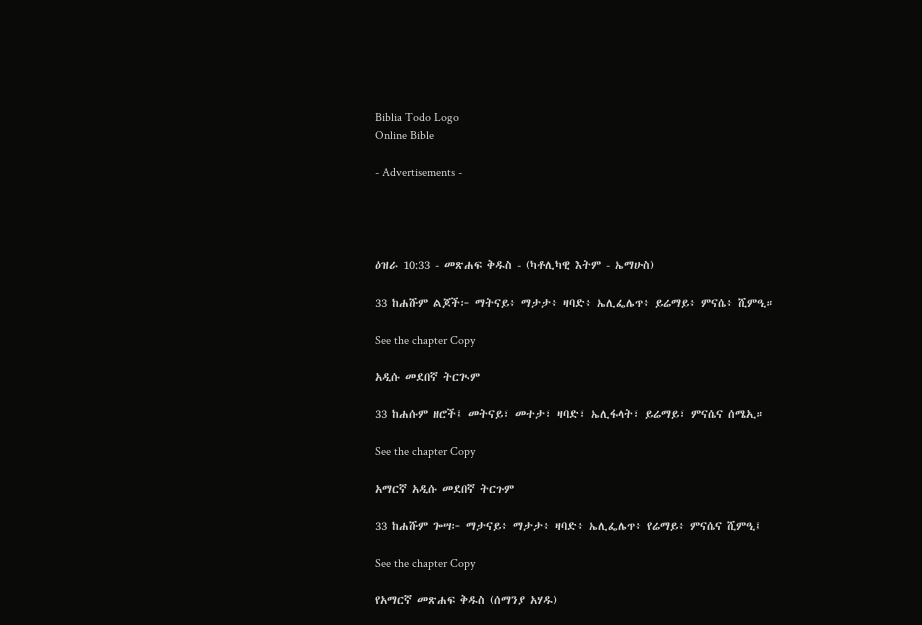Biblia Todo Logo
Online Bible

- Advertisements -




ዕዝራ 10:33 - መጽሐፍ ቅዱስ - (ካቶሊካዊ እትም - ኤማሁስ)

33 ከሐሹም ልጆች፦ ማትናይ፥ ማታታ፥ ዛባድ፥ ኤሊፌሌጥ፥ ይሬማይ፥ ምናሴ፥ ሺምዒ።

See the chapter Copy

አዲሱ መደበኛ ትርጒም

33 ከሐሱም ዘሮች፤ መትናይ፣ መተታ፣ ዛባድ፣ ኤሊፋላት፣ ይሬማይ፣ ምናሴና ሰሜኢ።

See the chapter Copy

አማርኛ አዲሱ መደበኛ ትርጉም

33 ከሐሹም ጐሣ፦ ማታናይ፥ ማታታ፥ ዛባድ፥ ኤሊፌሌጥ፥ የሬማይ፥ ምናሴና ሺምዒ፤

See the chapter Copy

የአማርኛ መጽሐፍ ቅዱስ (ሰማንያ አሃዱ)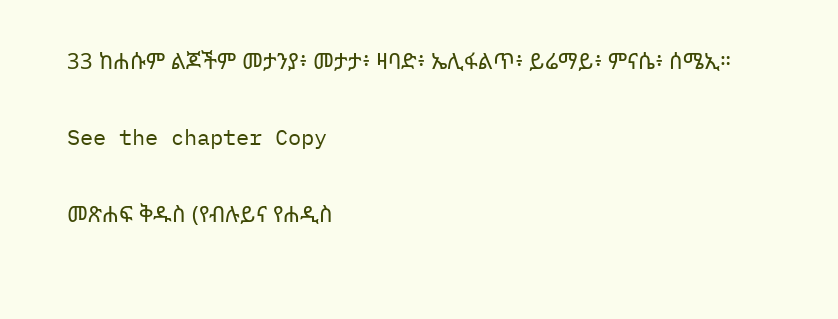33 ከሐሱም ልጆችም መታንያ፥ መታታ፥ ዛባድ፥ ኤሊፋልጥ፥ ይሬማይ፥ ምናሴ፥ ሰሜኢ።

See the chapter Copy

መጽሐፍ ቅዱስ (የብሉይና የሐዲስ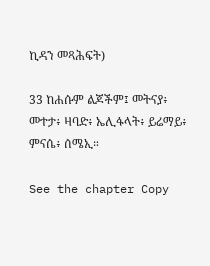ኪዳን መጻሕፍት)

33 ከሐሱም ልጆችም፤ መትናያ፥ መተታ፥ ዛባድ፥ ኤሊፋላት፥ ይሬማይ፥ ምናሴ፥ ሰሜኢ።

See the chapter Copy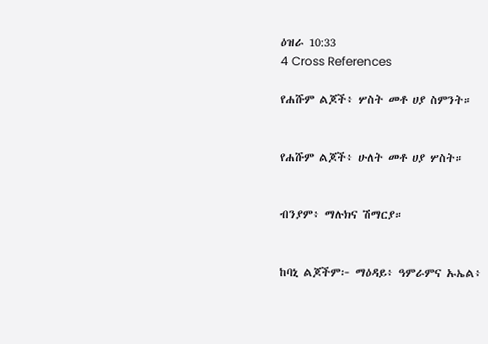ዕዝራ 10:33
4 Cross References

የሐሹም ልጆች፥ ሦስት መቶ ሀያ ስምንት።


የሐሹም ልጆች፥ ሁለት መቶ ሀያ ሦስት።


ብንያም፥ ማሉክና ሽማርያ።


ከባኒ ልጆችም፦ ማዕዳይ፥ ዓምራምና ኡኤል፥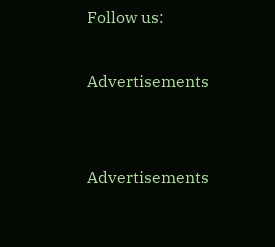Follow us:

Advertisements


Advertisements